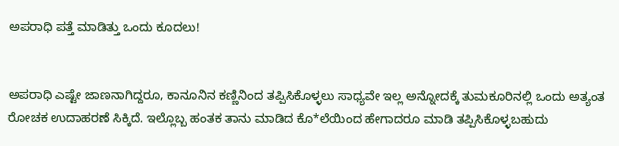ಅಪರಾಧಿ ಪತ್ತೆ ಮಾಡಿತ್ತು ಒಂದು ಕೂದಲು!


ಅಪರಾಧಿ ಎಷ್ಟೇ ಜಾಣನಾಗಿದ್ದರೂ, ಕಾನೂನಿನ ಕಣ್ಣಿನಿಂದ ತಪ್ಪಿಸಿಕೊಳ್ಳಲು ಸಾಧ್ಯವೇ ಇಲ್ಲ ಅನ್ನೋದಕ್ಕೆ ತುಮಕೂರಿನಲ್ಲಿ ಒಂದು ಅತ್ಯಂತ ರೋಚಕ ಉದಾಹರಣೆ ಸಿಕ್ಕಿದೆ. ಇಲ್ಲೊಬ್ಬ ಹಂತಕ ತಾನು ಮಾಡಿದ ಕೊ*ಲೆಯಿಂದ ಹೇಗಾದರೂ ಮಾಡಿ ತಪ್ಪಿಸಿಕೊಳ್ಳಬಹುದು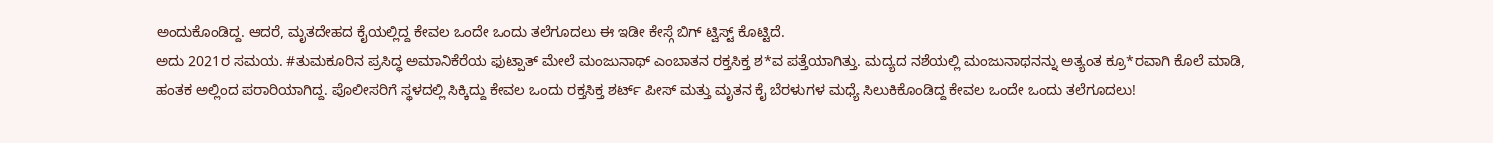ಅಂದುಕೊಂಡಿದ್ದ. ಆದರೆ, ಮೃತದೇಹದ ಕೈಯಲ್ಲಿದ್ದ ಕೇವಲ ಒಂದೇ ಒಂದು ತಲೆಗೂದಲು ಈ ಇಡೀ ಕೇಸ್ಗೆ ಬಿಗ್ ಟ್ವಿಸ್ಟ್ ಕೊಟ್ಟಿದೆ.
ಅದು 2021ರ ಸಮಯ. #ತುಮಕೂರಿನ ಪ್ರಸಿದ್ಧ ಅಮಾನಿಕೆರೆಯ ಫುಟ್ಪಾತ್ ಮೇಲೆ ಮಂಜುನಾಥ್ ಎಂಬಾತನ ರಕ್ತಸಿಕ್ತ ಶ*ವ ಪತ್ತೆಯಾಗಿತ್ತು. ಮದ್ಯದ ನಶೆಯಲ್ಲಿ ಮಂಜುನಾಥನನ್ನು ಅತ್ಯಂತ ಕ್ರೂ*ರವಾಗಿ ಕೊಲೆ ಮಾಡಿ, ಹಂತಕ ಅಲ್ಲಿಂದ ಪರಾರಿಯಾಗಿದ್ದ. ಪೊಲೀಸರಿಗೆ ಸ್ಥಳದಲ್ಲಿ ಸಿಕ್ಕಿದ್ದು ಕೇವಲ ಒಂದು ರಕ್ತಸಿಕ್ತ ಶರ್ಟ್ ಪೀಸ್ ಮತ್ತು ಮೃತನ ಕೈ ಬೆರಳುಗಳ ಮಧ್ಯೆ ಸಿಲುಕಿಕೊಂಡಿದ್ದ ಕೇವಲ ಒಂದೇ ಒಂದು ತಲೆಗೂದಲು!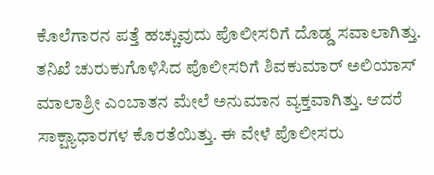ಕೊಲೆಗಾರನ ಪತ್ತೆ ಹಚ್ಚುವುದು ಪೊಲೀಸರಿಗೆ ದೊಡ್ಡ ಸವಾಲಾಗಿತ್ತು.
ತನಿಖೆ ಚುರುಕುಗೊಳಿಸಿದ ಪೊಲೀಸರಿಗೆ ಶಿವಕುಮಾರ್ ಅಲಿಯಾಸ್ ಮಾಲಾಶ್ರೀ ಎಂಬಾತನ ಮೇಲೆ ಅನುಮಾನ ವ್ಯಕ್ತವಾಗಿತ್ತು. ಆದರೆ ಸಾಕ್ಷ್ಯಾಧಾರಗಳ ಕೊರತೆಯಿತ್ತು. ಈ ವೇಳೆ ಪೊಲೀಸರು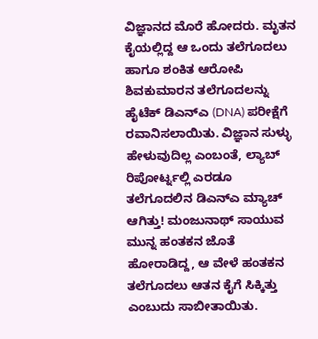ವಿಜ್ಞಾನದ ಮೊರೆ ಹೋದರು. ಮೃತನ ಕೈಯಲ್ಲಿದ್ದ ಆ ಒಂದು ತಲೆಗೂದಲು ಹಾಗೂ ಶಂಕಿತ ಆರೋಪಿ ಶಿವಕುಮಾರನ ತಲೆಗೂದಲನ್ನು ಹೈಟೆಕ್ ಡಿಎನ್ಎ (DNA) ಪರೀಕ್ಷೆಗೆ ರವಾನಿಸಲಾಯಿತು. ವಿಜ್ಞಾನ ಸುಳ್ಳು ಹೇಳುವುದಿಲ್ಲ ಎಂಬಂತೆ, ಲ್ಯಾಬ್ ರಿಪೋರ್ಟ್ನಲ್ಲಿ ಎರಡೂ ತಲೆಗೂದಲಿನ ಡಿಎನ್ಎ ಮ್ಯಾಚ್ ಆಗಿತ್ತು! ಮಂಜುನಾಥ್ ಸಾಯುವ ಮುನ್ನ ಹಂತಕನ ಜೊತೆ ಹೋರಾಡಿದ್ದ, ಆ ವೇಳೆ ಹಂತಕನ ತಲೆಗೂದಲು ಆತನ ಕೈಗೆ ಸಿಕ್ಕಿತ್ತು ಎಂಬುದು ಸಾಬೀತಾಯಿತು.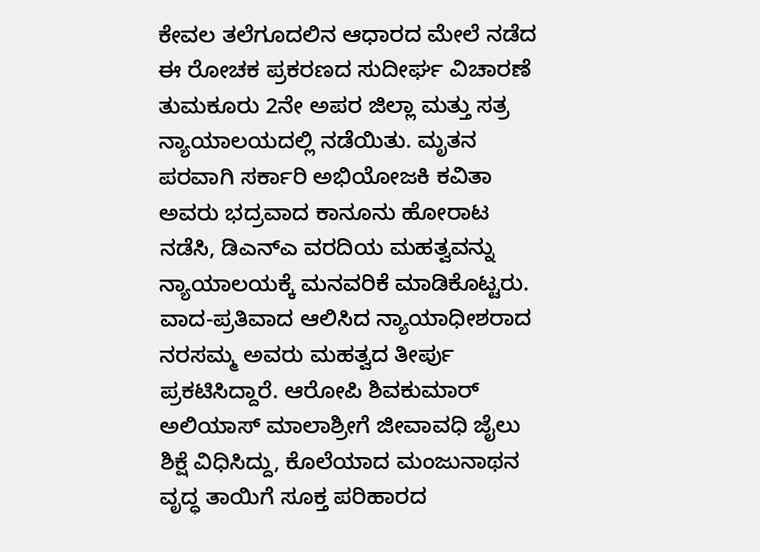ಕೇವಲ ತಲೆಗೂದಲಿನ ಆಧಾರದ ಮೇಲೆ ನಡೆದ ಈ ರೋಚಕ ಪ್ರಕರಣದ ಸುದೀರ್ಘ ವಿಚಾರಣೆ ತುಮಕೂರು 2ನೇ ಅಪರ ಜಿಲ್ಲಾ ಮತ್ತು ಸತ್ರ ನ್ಯಾಯಾಲಯದಲ್ಲಿ ನಡೆಯಿತು. ಮೃತನ ಪರವಾಗಿ ಸರ್ಕಾರಿ ಅಭಿಯೋಜಕಿ ಕವಿತಾ ಅವರು ಭದ್ರವಾದ ಕಾನೂನು ಹೋರಾಟ ನಡೆಸಿ, ಡಿಎನ್ಎ ವರದಿಯ ಮಹತ್ವವನ್ನು ನ್ಯಾಯಾಲಯಕ್ಕೆ ಮನವರಿಕೆ ಮಾಡಿಕೊಟ್ಟರು. ವಾದ-ಪ್ರತಿವಾದ ಆಲಿಸಿದ ನ್ಯಾಯಾಧೀಶರಾದ ನರಸಮ್ಮ ಅವರು ಮಹತ್ವದ ತೀರ್ಪು ಪ್ರಕಟಿಸಿದ್ದಾರೆ. ಆರೋಪಿ ಶಿವಕುಮಾರ್ ಅಲಿಯಾಸ್ ಮಾಲಾಶ್ರೀಗೆ ಜೀವಾವಧಿ ಜೈಲು ಶಿಕ್ಷೆ ವಿಧಿಸಿದ್ದು, ಕೊಲೆಯಾದ ಮಂಜುನಾಥನ ವೃದ್ಧ ತಾಯಿಗೆ ಸೂಕ್ತ ಪರಿಹಾರದ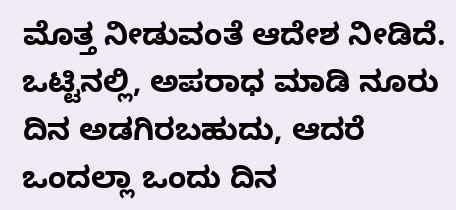ಮೊತ್ತ ನೀಡುವಂತೆ ಆದೇಶ ನೀಡಿದೆ.
ಒಟ್ಟಿನಲ್ಲಿ, ಅಪರಾಧ ಮಾಡಿ ನೂರು ದಿನ ಅಡಗಿರಬಹುದು, ಆದರೆ ಒಂದಲ್ಲಾ ಒಂದು ದಿನ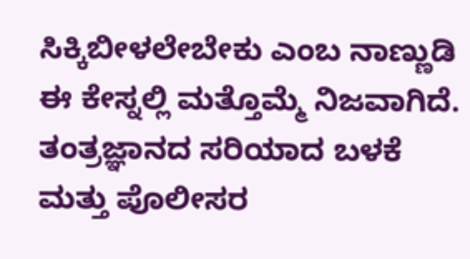ಸಿಕ್ಕಿಬೀಳಲೇಬೇಕು ಎಂಬ ನಾಣ್ಣುಡಿ ಈ ಕೇಸ್ನಲ್ಲಿ ಮತ್ತೊಮ್ಮೆ ನಿಜವಾಗಿದೆ. ತಂತ್ರಜ್ಞಾನದ ಸರಿಯಾದ ಬಳಕೆ ಮತ್ತು ಪೊಲೀಸರ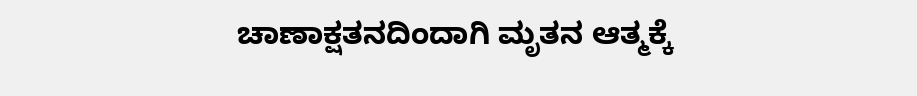ಚಾಣಾಕ್ಷತನದಿಂದಾಗಿ ಮೃತನ ಆತ್ಮಕ್ಕೆ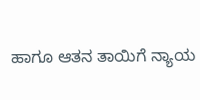ಹಾಗೂ ಆತನ ತಾಯಿಗೆ ನ್ಯಾಯ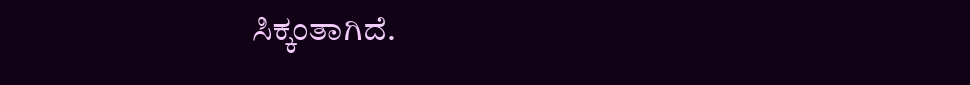ಸಿಕ್ಕಂತಾಗಿದೆ.